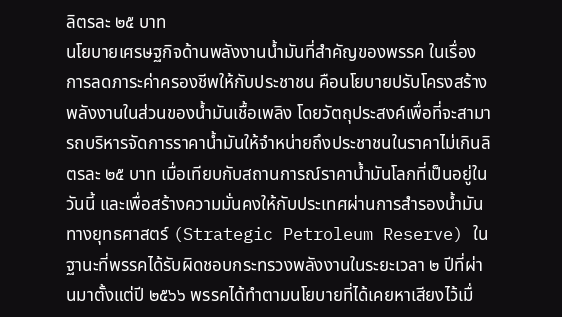ลิตรละ ๒๕ บาท
นโยบายเศรษฐกิจด้านพลังงานน้ำมันที่สำคัญของพรรค ในเรื่องการลดภาระค่าครองชีพให้กับประชาชน คือนโยบายปรับโครงสร้างพลังงานในส่วนของน้ำมันเชื้อเพลิง โดยวัตถุประสงค์เพื่อที่จะสามารถบริหารจัดการราคาน้ำมันให้จำหน่ายถึงประชาชนในราคาไม่เกินลิตรละ ๒๕ บาท เมื่อเทียบกับสถานการณ์ราคาน้ำมันโลกที่เป็นอยู่ในวันนี้ และเพื่อสร้างความมั่นคงให้กับประเทศผ่านการสำรองน้ำมันทางยุทธศาสตร์ (Strategic Petroleum Reserve) ในฐานะที่พรรคได้รับผิดชอบกระทรวงพลังงานในระยะเวลา ๒ ปีที่ผ่านมาตั้งแต่ปี ๒๕๖๖ พรรคได้ทำตามนโยบายที่ได้เคยหาเสียงไว้เมื่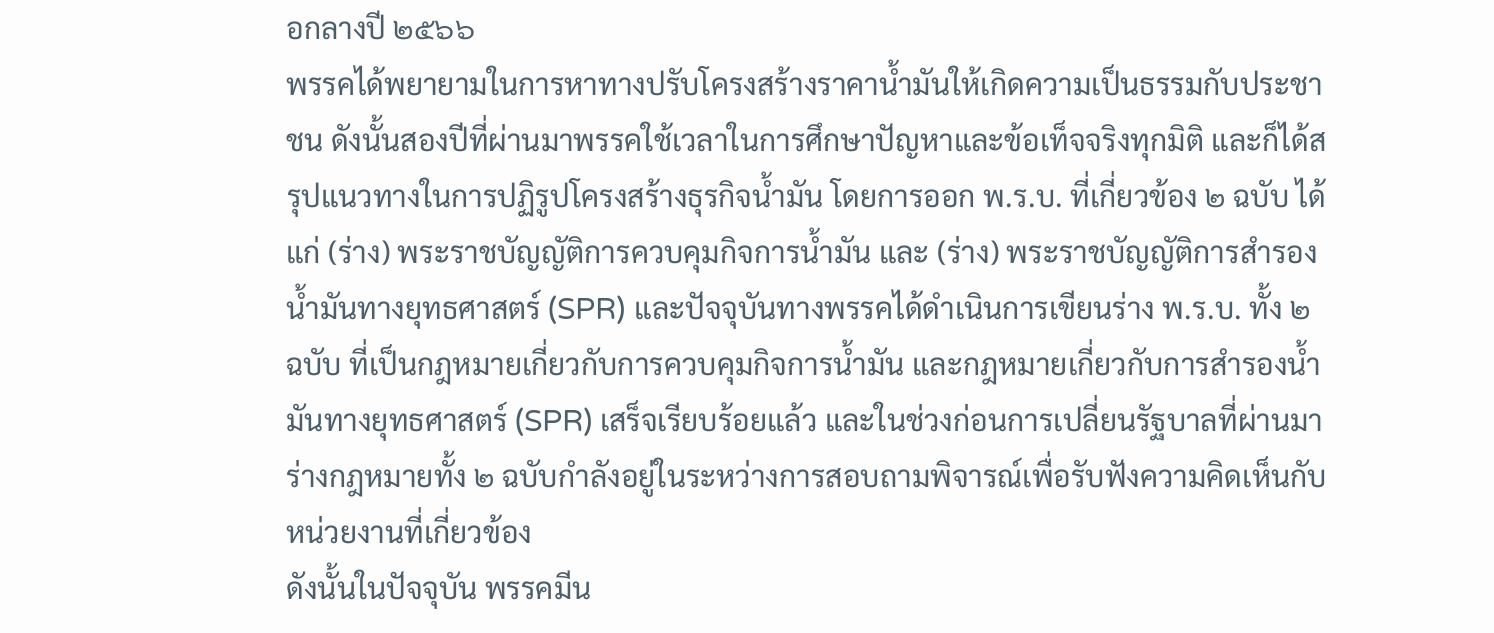อกลางปี ๒๕๖๖
พรรคได้พยายามในการหาทางปรับโครงสร้างราคาน้ำมันให้เกิดความเป็นธรรมกับประชาชน ดังนั้นสองปีที่ผ่านมาพรรคใช้เวลาในการศึกษาปัญหาและข้อเท็จจริงทุกมิติ และก็ได้สรุปแนวทางในการปฏิรูปโครงสร้างธุรกิจน้ำมัน โดยการออก พ.ร.บ. ที่เกี่ยวข้อง ๒ ฉบับ ได้แก่ (ร่าง) พระราชบัญญัติการควบคุมกิจการน้ำมัน และ (ร่าง) พระราชบัญญัติการสำรองน้ำมันทางยุทธศาสตร์ (SPR) และปัจจุบันทางพรรคได้ดำเนินการเขียนร่าง พ.ร.บ. ทั้ง ๒ ฉบับ ที่เป็นกฎหมายเกี่ยวกับการควบคุมกิจการน้ำมัน และกฎหมายเกี่ยวกับการสำรองน้ำมันทางยุทธศาสตร์ (SPR) เสร็จเรียบร้อยแล้ว และในช่วงก่อนการเปลี่ยนรัฐบาลที่ผ่านมาร่างกฎหมายทั้ง ๒ ฉบับกำลังอยู่ในระหว่างการสอบถามพิจารณ์เพื่อรับฟังความคิดเห็นกับหน่วยงานที่เกี่ยวข้อง
ดังนั้นในปัจจุบัน พรรคมีน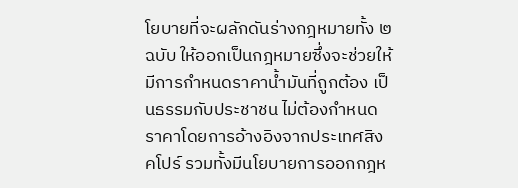โยบายที่จะผลักดันร่างกฎหมายทั้ง ๒ ฉบับ ให้ออกเป็นกฎหมายซึ่งจะช่วยให้มีการกำหนดราคาน้ำมันที่ถูกต้อง เป็นธรรมกับประชาชน ไม่ต้องกำหนดราคาโดยการอ้างอิงจากประเทศสิงคโปร์ รวมทั้งมีนโยบายการออกกฎห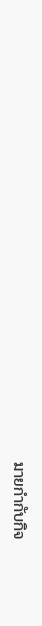มายกำกับกิจ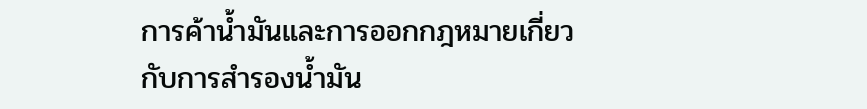การค้าน้ำมันและการออกกฎหมายเกี่ยวกับการสำรองน้ำมัน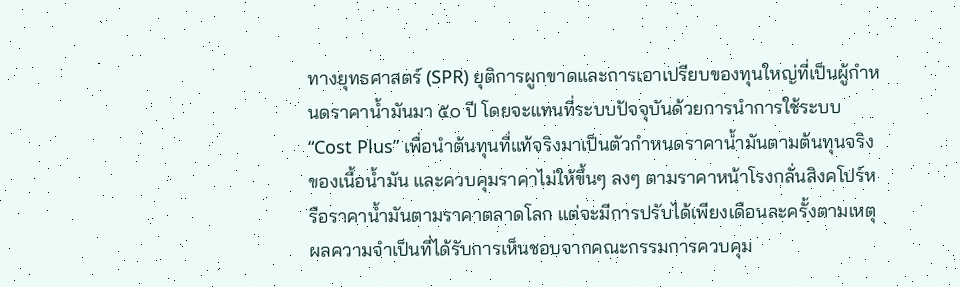ทางยุทธศาสตร์ (SPR) ยุติการผูกขาดและการเอาเปรียบของทุนใหญ่ที่เป็นผู้กำหนดราคาน้ำมันมา ๕๐ ปี โดยจะแทนที่ระบบปัจจุบันด้วยการนำการใช้ระบบ “Cost Plus” เพื่อนำต้นทุนที่แท้จริงมาเป็นตัวกำหนดราคาน้ำมันตามต้นทุนจริงของเนื้อน้ำมัน และควบคุมราคาไม่ให้ขึ้นๆ ลงๆ ตามราคาหน้าโรงกลั่นสิงคโปร์หรือราคาน้ำมันตามราคาตลาดโลก แต่จะมีการปรับได้เพียงเดือนละครั้งตามเหตุผลความจำเป็นที่ได้รับการเห็นชอบจากคณะกรรมการควบคุม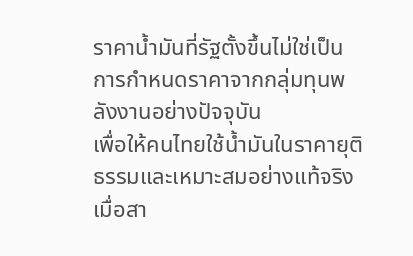ราคาน้ำมันที่รัฐตั้งขึ้นไม่ใช่เป็นการกำหนดราคาจากกลุ่มทุนพลังงานอย่างปัจจุบัน
เพื่อให้คนไทยใช้น้ำมันในราคายุติธรรมและเหมาะสมอย่างแท้จริง เมื่อสา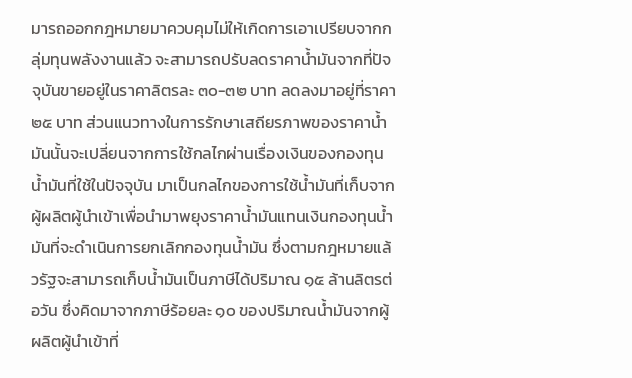มารถออกกฎหมายมาควบคุมไม่ให้เกิดการเอาเปรียบจากกลุ่มทุนพลังงานแล้ว จะสามารถปรับลดราคาน้ำมันจากที่ปัจจุบันขายอยู่ในราคาลิตรละ ๓๐-๓๒ บาท ลดลงมาอยู่ที่ราคา ๒๕ บาท ส่วนแนวทางในการรักษาเสถียรภาพของราคาน้ำมันนั้นจะเปลี่ยนจากการใช้กลไกผ่านเรื่องเงินของกองทุนน้ำมันที่ใช้ในปัจจุบัน มาเป็นกลไกของการใช้น้ำมันที่เก็บจากผู้ผลิตผู้นำเข้าเพื่อนำมาพยุงราคาน้ำมันแทนเงินกองทุนน้ำมันที่จะดำเนินการยกเลิกกองทุนน้ำมัน ซึ่งตามกฎหมายแล้วรัฐจะสามารถเก็บน้ำมันเป็นภาษีได้ปริมาณ ๑๕ ล้านลิตรต่อวัน ซึ่งคิดมาจากภาษีร้อยละ ๑๐ ของปริมาณน้ำมันจากผู้ผลิตผู้นำเข้าที่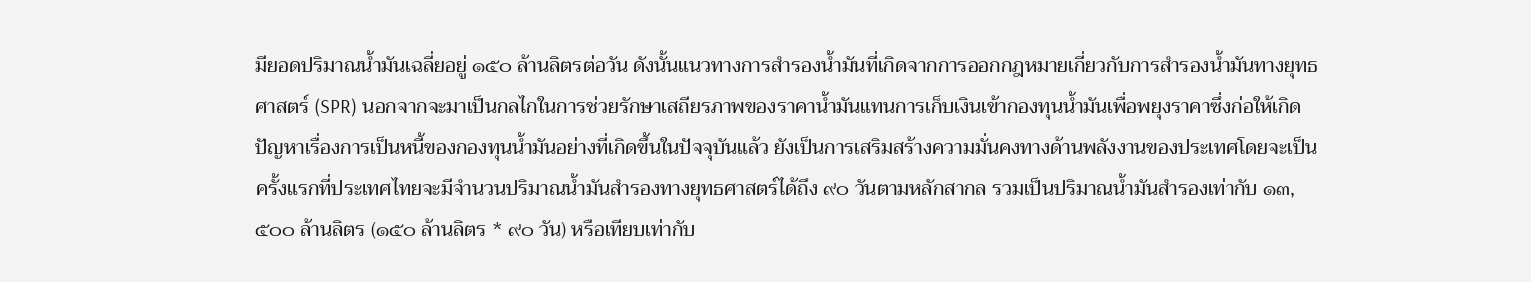มียอดปริมาณน้ำมันเฉลี่ยอยู่ ๑๕๐ ล้านลิตรต่อวัน ดังนั้นแนวทางการสำรองน้ำมันที่เกิดจากการออกกฎหมายเกี่ยวกับการสำรองน้ำมันทางยุทธศาสตร์ (SPR) นอกจากจะมาเป็นกลไกในการช่วยรักษาเสถียรภาพของราคาน้ำมันแทนการเก็บเงินเข้ากองทุนน้ำมันเพื่อพยุงราคาซึ่งก่อให้เกิดปัญหาเรื่องการเป็นหนี้ของกองทุนน้ำมันอย่างที่เกิดขึ้นในปัจจุบันแล้ว ยังเป็นการเสริมสร้างความมั่นคงทางด้านพลังงานของประเทศโดยจะเป็นครั้งแรกที่ประเทศไทยจะมีจำนวนปริมาณน้ำมันสำรองทางยุทธศาสตร์ได้ถึง ๙๐ วันตามหลักสากล รวมเป็นปริมาณน้ำมันสำรองเท่ากับ ๑๓,๕๐๐ ล้านลิตร (๑๕๐ ล้านลิตร * ๙๐ วัน) หรือเทียบเท่ากับ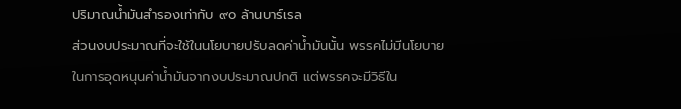ปริมาณน้ำมันสำรองเท่ากับ ๙๐ ล้านบาร์เรล
ส่วนงบประมาณที่จะใช้ในนโยบายปรับลดค่าน้ำมันนั้น พรรคไม่มีนโยบายในการอุดหนุนค่าน้ำมันจากงบประมาณปกติ แต่พรรคจะมีวิธีใน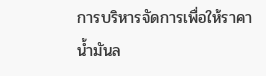การบริหารจัดการเพื่อให้ราคาน้ำมันล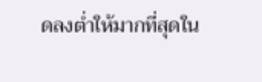ดลงต่ำให้มากที่สุดใน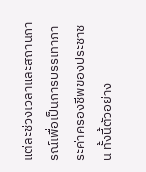แต่ละช่วงเวลาและสถานการณ์เพื่อเป็นการบรรเทาภาระค่าครองชีพของประชาชน ทั้งนี้ตัวอย่าง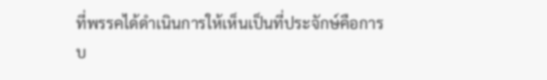ที่พรรคได้ดำเนินการให้เห็นเป็นที่ประจักษ์คือการบ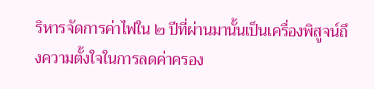ริหารจัดการค่าไฟใน ๒ ปีที่ผ่านมานั้นเป็นเครื่องพิสูจน์ถึงความตั้งใจในการลดค่าครอง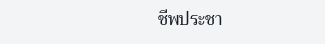ชีพประชา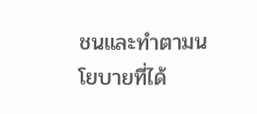ชนและทำตามนโยบายที่ได้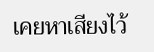เคยหาเสียงไว้